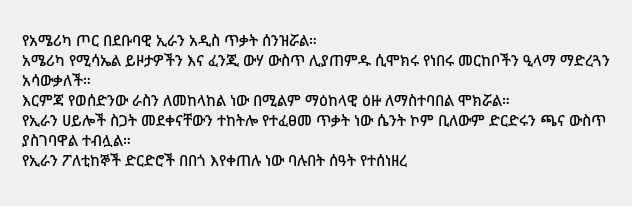የአሜሪካ ጦር በደቡባዊ ኢራን አዲስ ጥቃት ሰንዝሯል።
አሜሪካ የሚሳኤል ይዞታዎችን እና ፈንጂ ውሃ ውስጥ ሊያጠምዱ ሲሞክሩ የነበሩ መርከቦችን ዒላማ ማድረጓን አሳውቃለች።
እርምጃ የወሰድንው ራስን ለመከላከል ነው በሚልም ማዕከላዊ ዕዙ ለማስተባበል ሞክሯል።
የኢራን ሀይሎች ስጋት መደቀናቸውን ተከትሎ የተፈፀመ ጥቃት ነው ሴንት ኮም ቢለውም ድርድሩን ጫና ውስጥ ያስገባዋል ተብሏል።
የኢራን ፖለቲከኞች ድርድሮች በበጎ እየቀጠሉ ነው ባሉበት ሰዓት የተሰነዘረ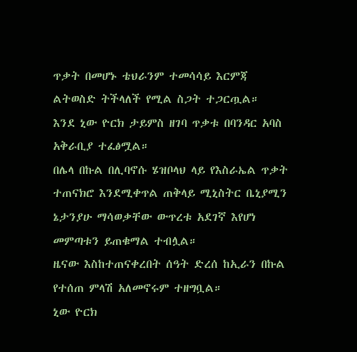ጥቃት በመሆኑ ቴህራንም ተመሳሳይ እርምጃ ልትወስድ ትችላለች የሚል ስጋት ተጋርጧል።
እንደ ኒው ዮርክ ታይምስ ዘገባ ጥቃቱ በባንዳር አባስ አቅራቢያ ተፈፅሟል።
በሌላ በኩል በሊባኖሱ ሄዝቦላህ ላይ የእስራኤል ጥቃት ተጠናክሮ እንደሚቀጥል ጠቅላይ ሚኒስትር ቤኒያሚን ኔታንያሁ ማሳወቃቸው ውጥረቱ አደገኛ እየሆነ መምጣቱን ይጠቁማል ተብሏል።
ዜናው እስከተጠናቀረበት ሰዓት ድረሰ ከኢራን በኩል የተሰጠ ምላሽ አለመኖሩም ተዘግቧል።
ኒው ዮርክ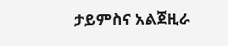ታይምስና አልጀዚራ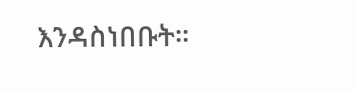እንዳስነበቡት።